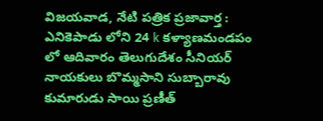విజయవాడ, నేటి పత్రిక ప్రజావార్త :
ఎనికెపాడు లోని 24 k కళ్యాణమండపం లో ఆదివారం తెలుగుదేశం సీనియర్ నాయకులు బొమ్మసాని సుబ్బారావు కుమారుడు సాయి ప్రణీత్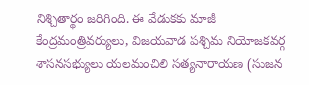నిశ్చితార్థం జరిగింది. ఈ వేడుకకు మాజీ కేంద్రమంత్రివర్యులు, విజయవాడ పశ్చిమ నియోజకవర్గ శాసనసభ్యులు యలమంచిలి సత్యనారాయణ (సుజన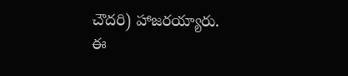చౌదరి) హాజరయ్యారు. ఈ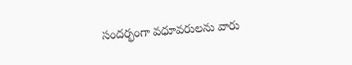సందర్భంగా వధూవరులను వారు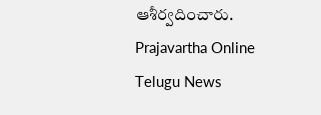ఆశీర్వదించారు.
Prajavartha Online Telugu News